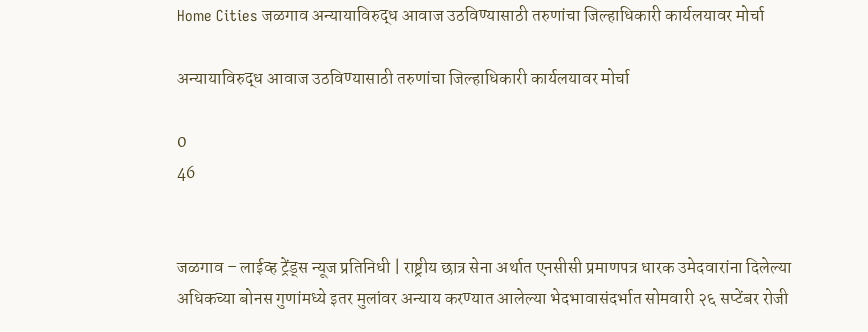Home Cities जळगाव अन्यायाविरुद्ध आवाज उठविण्यासाठी तरुणांचा जिल्हाधिकारी कार्यलयावर मोर्चा

अन्यायाविरुद्ध आवाज उठविण्यासाठी तरुणांचा जिल्हाधिकारी कार्यलयावर मोर्चा

0
46


जळगाव – लाईव्ह ट्रेंड्स न्यूज प्रतिनिधी | राष्ट्रीय छात्र सेना अर्थात एनसीसी प्रमाणपत्र धारक उमेदवारांना दिलेल्या अधिकच्या बोनस गुणांमध्ये इतर मुलांवर अन्याय करण्यात आलेल्या भेदभावासंदर्भात सोमवारी २६ सप्टेंबर रोजी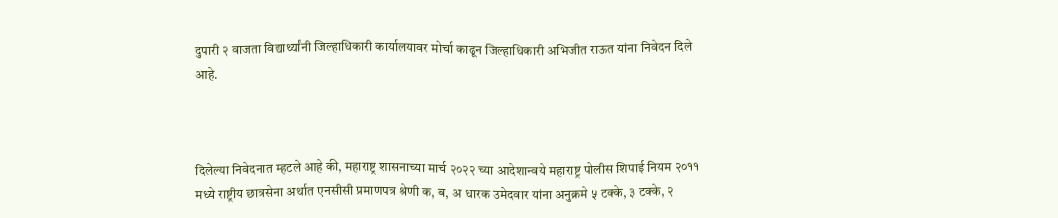दुपारी २ वाजता विद्यार्थ्यांनी जिल्हाधिकारी कार्यालयावर मोर्चा काढून जिल्हाधिकारी अभिजीत राऊत यांना निवेदन दिले आहे.



दिलेल्या निवेदनात म्हटले आहे की, महाराष्ट्र शासनाच्या मार्च २०२२ च्या आदेशान्वये महाराष्ट्र पोलीस शिपाई नियम २०११ मध्ये राष्ट्रीय छात्रसेना अर्थात एनसीसी प्रमाणपत्र श्रेणी क, ब, अ धारक उमेदवार यांना अनुक्रमे ५ टक्के, ३ टक्के, २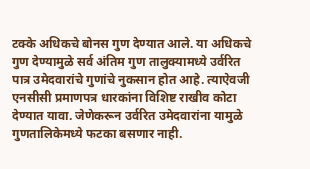टक्के अधिकचे बोनस गुण देण्यात आले. या अधिकचे गुण देण्यामुळे सर्व अंतिम गुण तालुक्यामध्ये उर्वरित पात्र उमेदवारांचे गुणांचे नुकसान होत आहे. त्याऐवजी एनसीसी प्रमाणपत्र धारकांना विशिष्ट राखीव कोटा देण्यात यावा. जेणेकरून उर्वरित उमेदवारांना यामुळे गुणतालिकेमध्ये फटका बसणार नाही.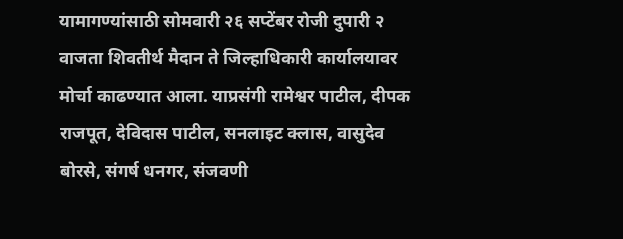यामागण्यांसाठी सोमवारी २६ सप्टेंबर रोजी दुपारी २ वाजता शिवतीर्थ मैदान ते जिल्हाधिकारी कार्यालयावर मोर्चा काढण्यात आला. याप्रसंगी रामेश्वर पाटील, दीपक राजपूत, देविदास पाटील, सनलाइट क्लास, वासुदेव बोरसे, संगर्ष धनगर, संजवणी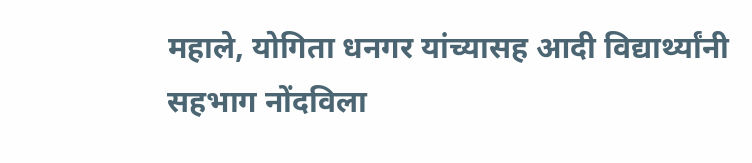महाले, योगिता धनगर यांच्यासह आदी विद्यार्थ्यांनी सहभाग नोंदविला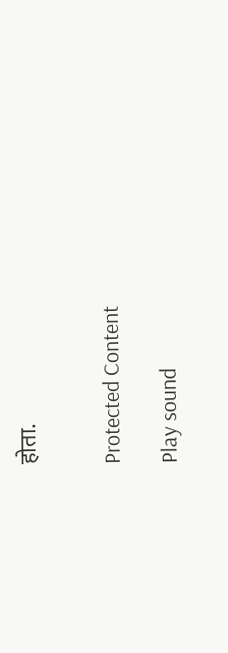होता.


Protected Content

Play sound